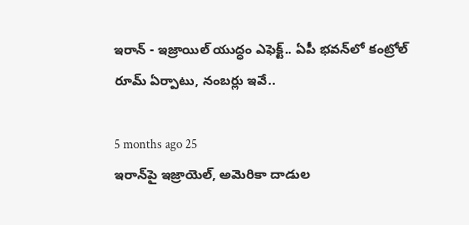ఇరాన్ - ఇజ్రాయిల్ యుద్ధం ఎఫెక్ట్.. ఏపీ భవన్‌లో కంట్రోల్ రూమ్ ఏర్పాటు, నంబర్లు ఇవే..

5 months ago 25
ఇరాన్‌పై ఇజ్రాయెల్, అమెరికా దాడుల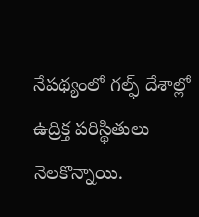నేపథ్యంలో గల్ఫ్ దేశాల్లో ఉద్రిక్త పరిస్థితులు నెలకొన్నాయి.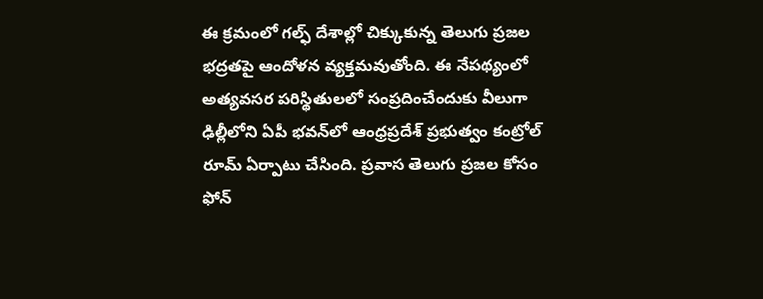ఈ క్రమంలో గల్ఫ్ దేశాల్లో చిక్కుకున్న తెలుగు ప్రజల భద్రతపై ఆందోళన వ్యక్తమవుతోంది. ఈ నేపథ్యంలో అత్యవసర పరిస్థితులలో సంప్రదించేందుకు వీలుగా ఢిల్లీలోని ఏపీ భవన్‌లో ఆంధ్రప్రదేశ్ ప్రభుత్వం కంట్రోల్ రూమ్ ఏర్పాటు చేసింది. ప్రవాస తెలుగు ప్రజల కోసం ఫోన్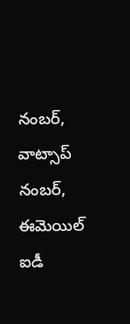నంబర్, వాట్సాప్ నంబర్, ఈమెయిల్ ఐడీ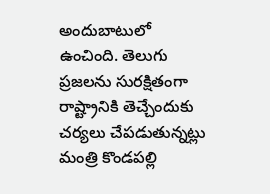అందుబాటులో ఉంచింది. తెలుగు ప్రజలను సురక్షితంగా రాష్ట్రానికి తెచ్చేందుకు చర్యలు చేపడుతున్నట్లు మంత్రి కొండపల్లి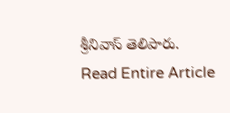శ్రీనివాస్ తెలిపారు.
Read Entire Article